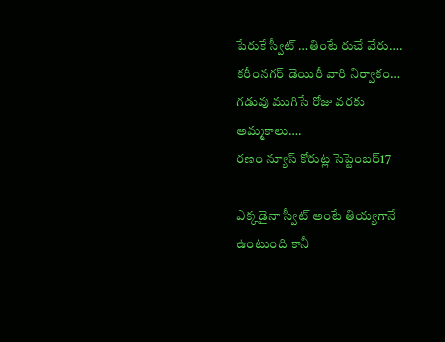పేరుకే స్వీట్ …తింటే రుచే వేరు….
కరీంనగర్ డెయిరీ వారి నిర్వాకం…
గడువు ముగిసే రోజు వరకు అమ్మకాలు….
రణం న్యూస్ కోరుట్ల సెప్టెంబర్17

ఎక్కడైనా స్వీట్ అంటే తియ్యగానే ఉంటుంది కానీ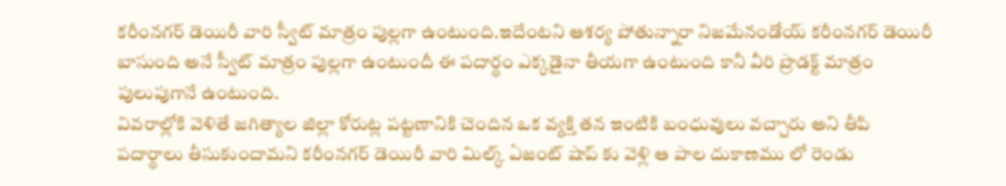కరీంనగర్ డెయిరీ వారి స్వీట్ మాత్రం పుల్లగా ఉంటుంది.ఇదేంటని ఆశర్య పోతున్నారా నిజమేనండోయ్ కరీంనగర్ డెయిరీ బాసుంది అనే స్వీట్ మాత్రం పుల్లగా ఉంటుందీ ఈ పదార్థం ఎక్కడైనా తీయగా ఉంటుంది కానీ వీరి ప్రొడక్ట్ మాత్రం పులుపుగానే ఉంటుంది.
వివరాల్లోకి వెళితే జగిత్యాల జిల్లా కోరుట్ల పట్టణానికి చెందిన ఒక వ్యక్తి తన ఇంటికి బంధువులు వచ్చారు అని తీపి పదార్థాలు తీసుకుందామని కరీంనగర్ డెయిరీ వారి మిల్క్ ఏజంట్ షాప్ కు వెళ్లి ఆ పాల దుకాణము లో రెండు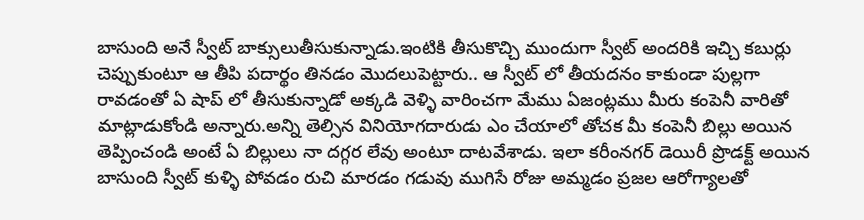బాసుంది అనే స్వీట్ బాక్సులుతీసుకున్నాడు.ఇంటికి తీసుకొచ్చి ముందుగా స్వీట్ అందరికి ఇచ్చి కబుర్లు చెప్పుకుంటూ ఆ తీపి పదార్థం తినడం మొదలుపెట్టారు.. ఆ స్వీట్ లో తీయదనం కాకుండా పుల్లగా రావడంతో ఏ షాప్ లో తీసుకున్నాడో అక్కడి వెళ్ళి వారించగా మేము ఏజంట్లము మీరు కంపెనీ వారితో మాట్లాడుకోండి అన్నారు.అన్ని తెల్సిన వినియోగదారుడు ఎం చేయాలో తోచక మీ కంపెనీ బిల్లు అయిన తెప్పించండి అంటే ఏ బిల్లులు నా దగ్గర లేవు అంటూ దాటవేశాడు. ఇలా కరీంనగర్ డెయిరీ ప్రొడక్ట్ అయిన బాసుంది స్వీట్ కుళ్ళి పోవడం రుచి మారడం గడువు ముగిసే రోజు అమ్మడం ప్రజల ఆరోగ్యాలతో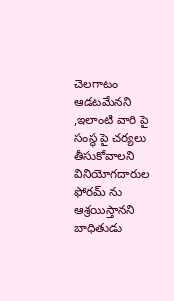చెలగాటం ఆడటమేనని ,ఇలాంటి వారి పై సంస్థ పై చర్యలు తీసుకోవాలని వినియోగదారుల ఫోరమ్ ను ఆశ్రయిస్తానని బాధితుడు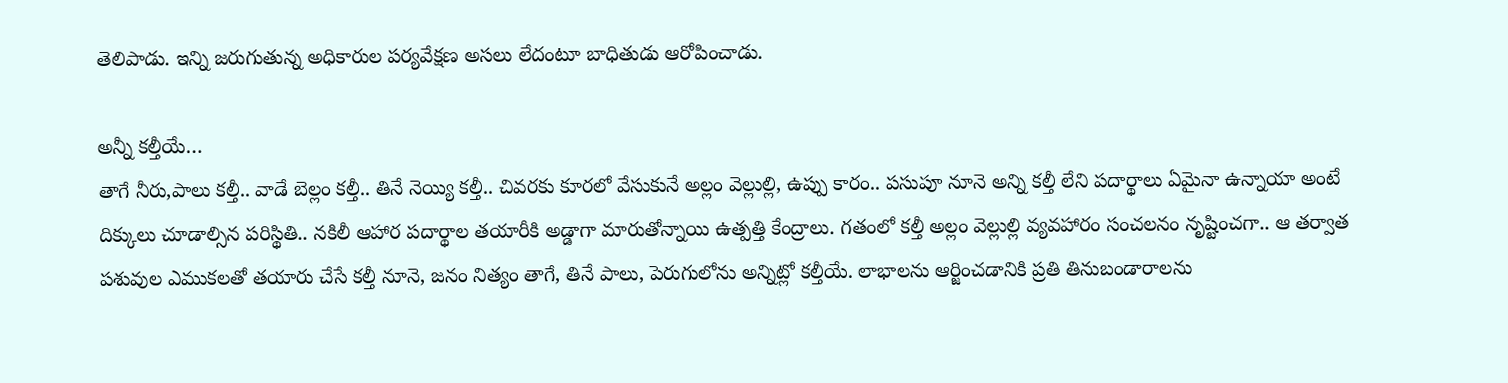తెలిపాడు. ఇన్ని జరుగుతున్న అధికారుల పర్యవేక్షణ అసలు లేదంటూ బాధితుడు ఆరోపించాడు.

అన్నీ కల్తీయే…
తాగే నీరు,పాలు కల్తీ.. వాడే బెల్లం కల్తీ.. తినే నెయ్యి కల్తీ.. చివరకు కూరలో వేసుకునే అల్లం వెల్లుల్లి, ఉప్పు కారం.. పసుపూ నూనె అన్ని కల్తీ లేని పదార్థాలు ఏమైనా ఉన్నాయా అంటే దిక్కులు చూడాల్సిన పరిస్థితి.. నకిలీ ఆహార పదార్థాల తయారీకి అడ్డాగా మారుతోన్నాయి ఉత్పత్తి కేంద్రాలు. గతంలో కల్తీ అల్లం వెల్లుల్లి వ్యవహారం సంచలనం నృష్టించగా.. ఆ తర్వాత పశువుల ఎముకలతో తయారు చేసే కల్తీ నూనె, జనం నిత్యం తాగే, తినే పాలు, పెరుగులోను అన్నిట్లో కల్తీయే. లాభాలను ఆర్జించడానికి ప్రతి తినుబండారాలను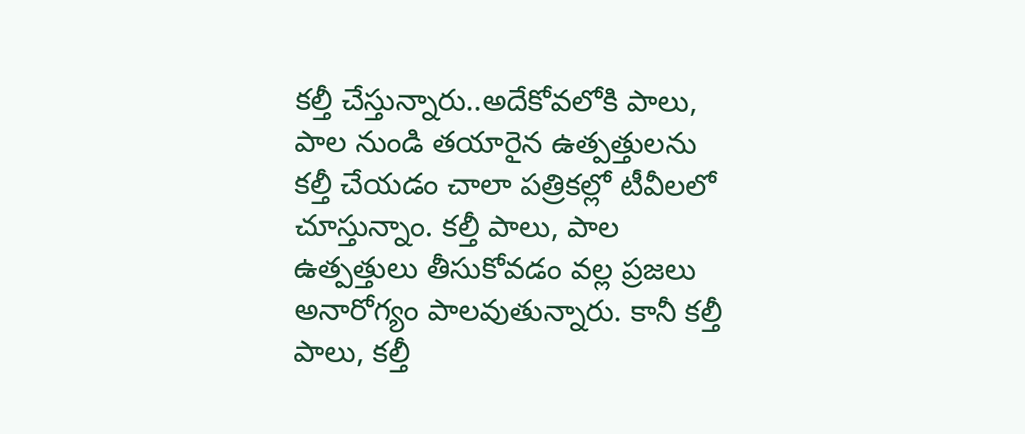కల్తీ చేస్తున్నారు..అదేకోవలోకి పాలు, పాల నుండి తయారైన ఉత్పత్తులను కల్తీ చేయడం చాలా పత్రికల్లో టీవీలలో చూస్తున్నాం. కల్తీ పాలు, పాల ఉత్పత్తులు తీసుకోవడం వల్ల ప్రజలు అనారోగ్యం పాలవుతున్నారు. కానీ కల్తీ పాలు, కల్తీ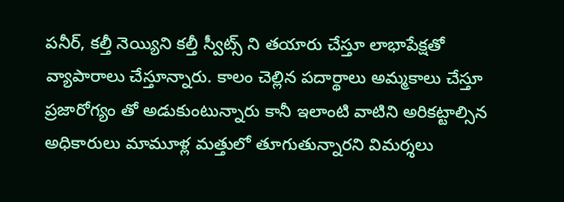పనీర్, కల్తీ నెయ్యిని కల్తీ స్వీట్స్ ని తయారు చేస్తూ లాభాపేక్షతో వ్యాపారాలు చేస్తూన్నారు. కాలం చెల్లిన పదార్థాలు అమ్మకాలు చేస్తూ ప్రజారోగ్యం తో అడుకుంటున్నారు కానీ ఇలాంటి వాటిని అరికట్టాల్సిన అధికారులు మామూళ్ల మత్తులో తూగుతున్నారని విమర్శలు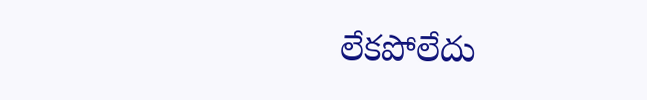లేకపోలేదు